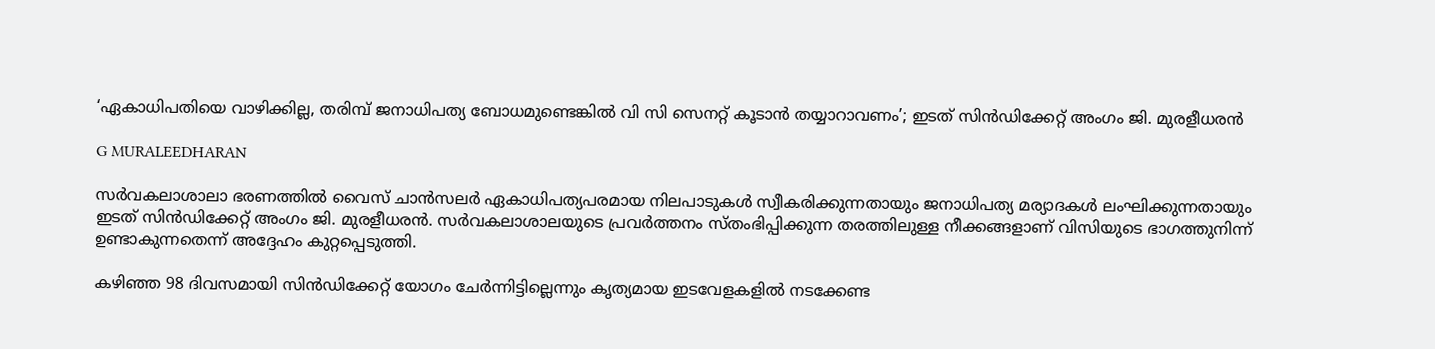‘ഏകാധിപതിയെ വാഴിക്കില്ല, തരിമ്പ് ജനാധിപത്യ ബോധമുണ്ടെങ്കിൽ വി സി സെനറ്റ് കൂടാൻ തയ്യാറാവണം’; ഇടത് സിൻഡിക്കേറ്റ് അംഗം ജി. മുരളീധരൻ

G MURALEEDHARAN

സർവകലാശാലാ ഭരണത്തിൽ വൈസ് ചാൻസലർ ഏകാധിപത്യപരമായ നിലപാടുകൾ സ്വീകരിക്കുന്നതായും ജനാധിപത്യ മര്യാദകൾ ലംഘിക്കുന്നതായും ഇടത് സിൻഡിക്കേറ്റ് അംഗം ജി. മുരളീധരൻ. സർവകലാശാലയുടെ പ്രവർത്തനം സ്തംഭിപ്പിക്കുന്ന തരത്തിലുള്ള നീക്കങ്ങളാണ് വിസിയുടെ ഭാഗത്തുനിന്ന് ഉണ്ടാകുന്നതെന്ന് അദ്ദേഹം കുറ്റപ്പെടുത്തി.

കഴിഞ്ഞ 98 ദിവസമായി സിൻഡിക്കേറ്റ് യോഗം ചേർന്നിട്ടില്ലെന്നും കൃത്യമായ ഇടവേളകളിൽ നടക്കേണ്ട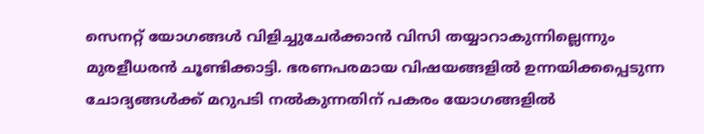സെനറ്റ് യോഗങ്ങൾ വിളിച്ചുചേർക്കാൻ വിസി തയ്യാറാകുന്നില്ലെന്നും മുരളീധരൻ ചൂണ്ടിക്കാട്ടി. ഭരണപരമായ വിഷയങ്ങളിൽ ഉന്നയിക്കപ്പെടുന്ന ചോദ്യങ്ങൾക്ക് മറുപടി നൽകുന്നതിന് പകരം യോഗങ്ങളിൽ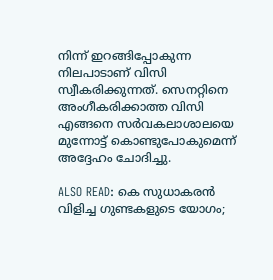നിന്ന് ഇറങ്ങിപ്പോകുന്ന നിലപാടാണ് വിസി സ്വീകരിക്കുന്നത്. സെനറ്റിനെ അംഗീകരിക്കാത്ത വിസി എങ്ങനെ സർവകലാശാലയെ മുന്നോട്ട് കൊണ്ടുപോകുമെന്ന് അദ്ദേഹം ചോദിച്ചു.

ALSO READ: കെ സുധാകരൻ വിളിച്ച ഗുണ്ടകളുടെ യോഗം;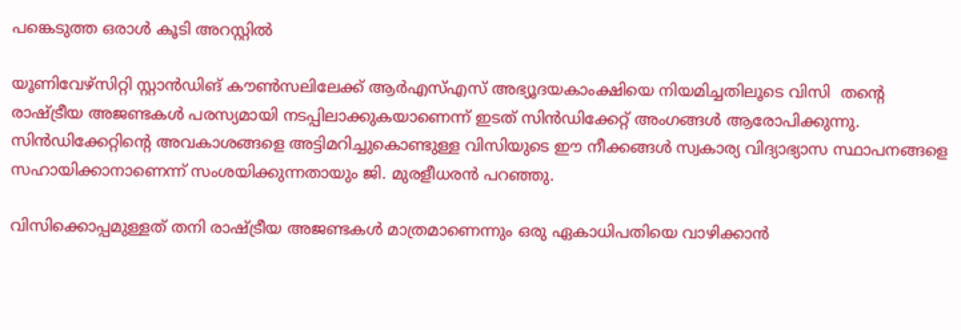പങ്കെടുത്ത ഒരാൾ കൂടി അറസ്റ്റിൽ

യൂണിവേഴ്സിറ്റി സ്റ്റാൻഡിങ് കൗൺസലിലേക്ക് ആർഎസ്എസ് അഭ്യൂദയകാംക്ഷിയെ നിയമിച്ചതിലൂടെ വിസി  തന്റെ രാഷ്ട്രീയ അജണ്ടകൾ പരസ്യമായി നടപ്പിലാക്കുകയാണെന്ന് ഇടത് സിൻഡിക്കേറ്റ് അംഗങ്ങൾ ആരോപിക്കുന്നു. സിൻഡിക്കേറ്റിന്റെ അവകാശങ്ങളെ അട്ടിമറിച്ചുകൊണ്ടുള്ള വിസിയുടെ ഈ നീക്കങ്ങൾ സ്വകാര്യ വിദ്യാഭ്യാസ സ്ഥാപനങ്ങളെ സഹായിക്കാനാണെന്ന് സംശയിക്കുന്നതായും ജി. മുരളീധരൻ പറഞ്ഞു.

വിസിക്കൊപ്പമുള്ളത് തനി രാഷ്ട്രീയ അജണ്ടകൾ മാത്രമാണെന്നും ഒരു ഏകാധിപതിയെ വാഴിക്കാൻ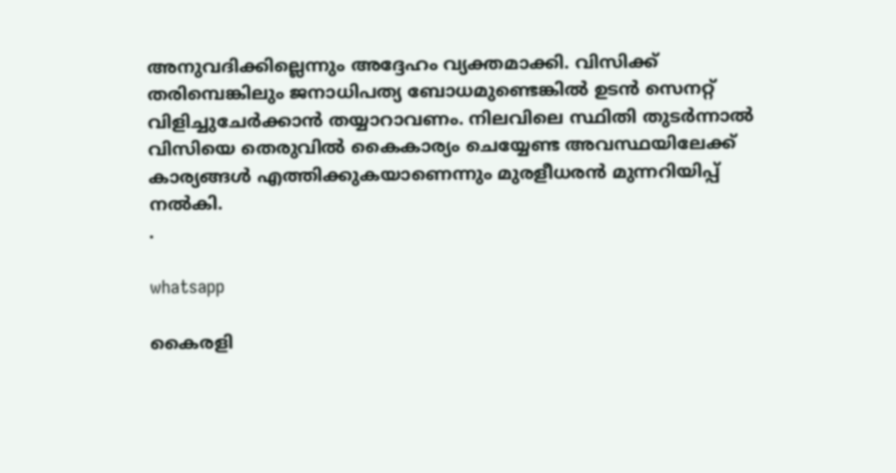അനുവദിക്കില്ലെന്നും അദ്ദേഹം വ്യക്തമാക്കി. വിസിക്ക് തരിമ്പെങ്കിലും ജനാധിപത്യ ബോധമുണ്ടെങ്കിൽ ഉടൻ സെനറ്റ് വിളിച്ചുചേർക്കാൻ തയ്യാറാവണം. നിലവിലെ സ്ഥിതി തുടർന്നാൽ വിസിയെ തെരുവിൽ കൈകാര്യം ചെയ്യേണ്ട അവസ്ഥയിലേക്ക് കാര്യങ്ങൾ എത്തിക്കുകയാണെന്നും മുരളീധരൻ മുന്നറിയിപ്പ് നൽകി.
.

whatsapp

കൈരളി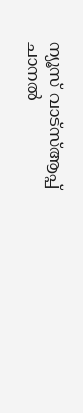ന്യൂസ് വാട്‌സ്ആപ്പ് ചാനല്‍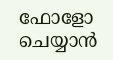ഫോളോ ചെയ്യാന്‍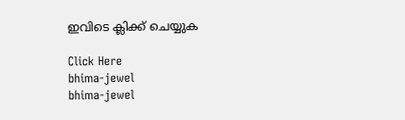ഇവിടെ ക്ലിക്ക് ചെയ്യുക

Click Here
bhima-jewel
bhima-jewel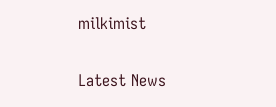milkimist

Latest News